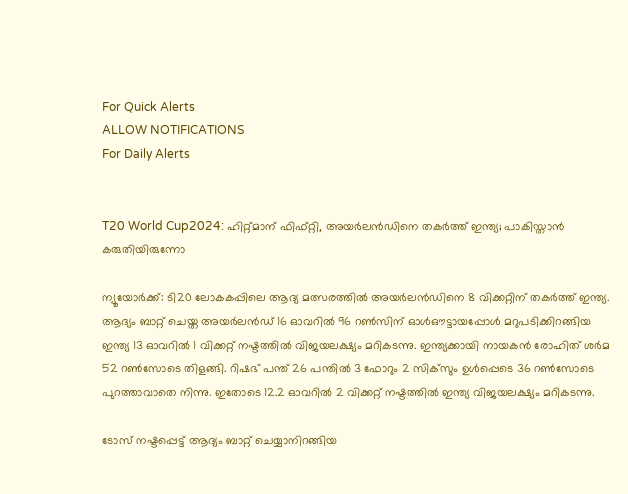For Quick Alerts
ALLOW NOTIFICATIONS
For Daily Alerts


T20 World Cup2024: ഹിറ്റ്മാന് ഫിഫ്റ്റി, അയര്‍ലന്‍ഡിനെ തകര്‍ത്ത് ഇന്ത്യ; പാകിസ്താന്‍ കരുതിയിരുന്നോ

ന്യൂയോര്‍ക്ക്: ടി20 ലോകകപ്പിലെ ആദ്യ മത്സരത്തില്‍ അയര്‍ലന്‍ഡിനെ 8 വിക്കറ്റിന് തകര്‍ത്ത് ഇന്ത്യ. ആദ്യം ബാറ്റ് ചെയ്ത അയര്‍ലന്‍ഡ് 16 ഓവറില്‍ 96 റണ്‍സിന് ഓള്‍ഔട്ടായപ്പോള്‍ മറുപടിക്കിറങ്ങിയ ഇന്ത്യ 13 ഓവറില്‍ 1 വിക്കറ്റ് നഷ്ടത്തില്‍ വിജയലക്ഷ്യം മറികടന്നു. ഇന്ത്യക്കായി നായകന്‍ രോഹിത് ശര്‍മ 52 റണ്‍സോടെ തിളങ്ങി. റിഷഭ് പന്ത് 26 പന്തില്‍ 3 ഫോറും 2 സിക്‌സും ഉള്‍പ്പെടെ 36 റണ്‍സോടെ പുറത്താവാതെ നിന്നു. ഇതോടെ 12.2 ഓവറില്‍ 2 വിക്കറ്റ് നഷ്ടത്തില്‍ ഇന്ത്യ വിജയലക്ഷ്യം മറികടന്നു.

ടോസ് നഷ്ടപ്പെട്ട് ആദ്യം ബാറ്റ് ചെയ്യാനിറങ്ങിയ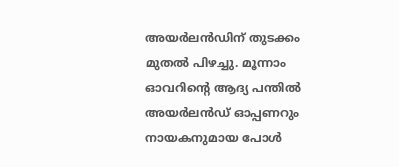അയര്‍ലന്‍ഡിന് തുടക്കം മുതല്‍ പിഴച്ചു. മൂന്നാം ഓവറിന്റെ ആദ്യ പന്തില്‍ അയര്‍ലന്‍ഡ് ഓപ്പണറും നായകനുമായ പോള്‍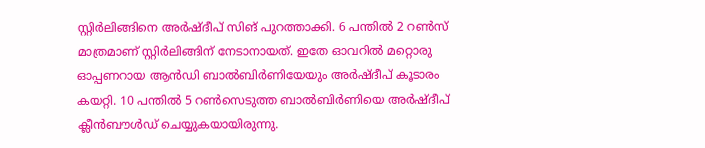സ്റ്റിര്‍ലിങ്ങിനെ അര്‍ഷ്ദീപ് സിങ് പുറത്താക്കി. 6 പന്തില്‍ 2 റണ്‍സ് മാത്രമാണ് സ്റ്റിര്‍ലിങ്ങിന് നേടാനായത്. ഇതേ ഓവറില്‍ മറ്റൊരു ഓപ്പണറായ ആന്‍ഡി ബാല്‍ബിര്‍ണിയേയും അര്‍ഷ്ദീപ് കൂടാരം കയറ്റി. 10 പന്തില്‍ 5 റണ്‍സെടുത്ത ബാല്‍ബിര്‍ണിയെ അര്‍ഷ്ദീപ് ക്ലീന്‍ബൗള്‍ഡ് ചെയ്യുകയായിരുന്നു.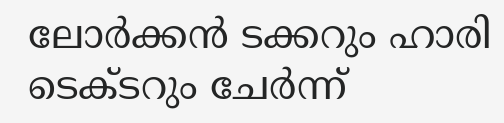ലോര്‍ക്കന്‍ ടക്കറും ഹാരി ടെക്ടറും ചേര്‍ന്ന്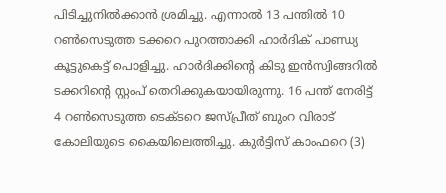പിടിച്ചുനില്‍ക്കാന്‍ ശ്രമിച്ചു. എന്നാല്‍ 13 പന്തില്‍ 10 റണ്‍സെടുത്ത ടക്കറെ പുറത്താക്കി ഹാര്‍ദിക് പാണ്ഡ്യ കൂട്ടുകെട്ട് പൊളിച്ചു. ഹാര്‍ദിക്കിന്റെ കിടു ഇന്‍സ്വിങ്ങറില്‍ ടക്കറിന്റെ സ്റ്റംപ് തെറിക്കുകയായിരുന്നു. 16 പന്ത് നേരിട്ട് 4 റണ്‍സെടുത്ത ടെക്ടറെ ജസ്പ്രീത് ബുംറ വിരാട് കോലിയുടെ കൈയിലെത്തിച്ചു. കുര്‍ട്ടിസ് കാംഫറെ (3)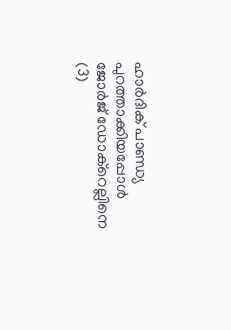ഹാര്‍ദിക് പാണ്ഡ്യ പുറത്താക്കിയപ്പോള്‍ ജോര്‍ജ് ഡോക്‌റെല്ലിനെ (3)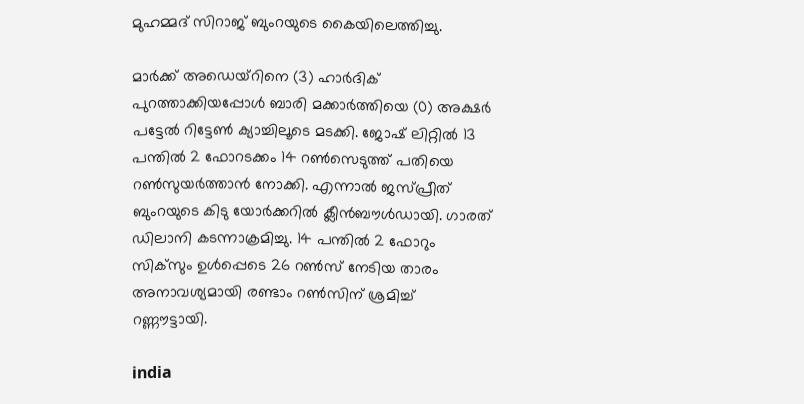മുഹമ്മദ് സിറാജ് ബുംറയുടെ കൈയിലെത്തിച്ചു.

മാര്‍ക്ക് അഡെയ്‌റിനെ (3) ഹാര്‍ദിക് പുറത്താക്കിയപ്പോള്‍ ബാരി മക്കാര്‍ത്തിയെ (0) അക്ഷര്‍ പട്ടേല്‍ റിട്ടേണ്‍ ക്യാച്ചിലൂടെ മടക്കി. ജോഷ് ലിറ്റില്‍ 13 പന്തില്‍ 2 ഫോറടക്കം 14 റണ്‍സെടുത്ത് പതിയെ റണ്‍സുയര്‍ത്താന്‍ നോക്കി. എന്നാല്‍ ജസ്പ്രീത് ബുംറയുടെ കിടു യോര്‍ക്കറില്‍ ക്ലീന്‍ബൗള്‍ഡായി. ഗാരത് ഡിലാനി കടന്നാക്രമിച്ചു. 14 പന്തില്‍ 2 ഫോറും സിക്‌സും ഉള്‍പ്പെടെ 26 റണ്‍സ് നേടിയ താരം അനാവശ്യമായി രണ്ടാം റണ്‍സിന് ശ്രമിച്ച് റണ്ണൗട്ടായി.

india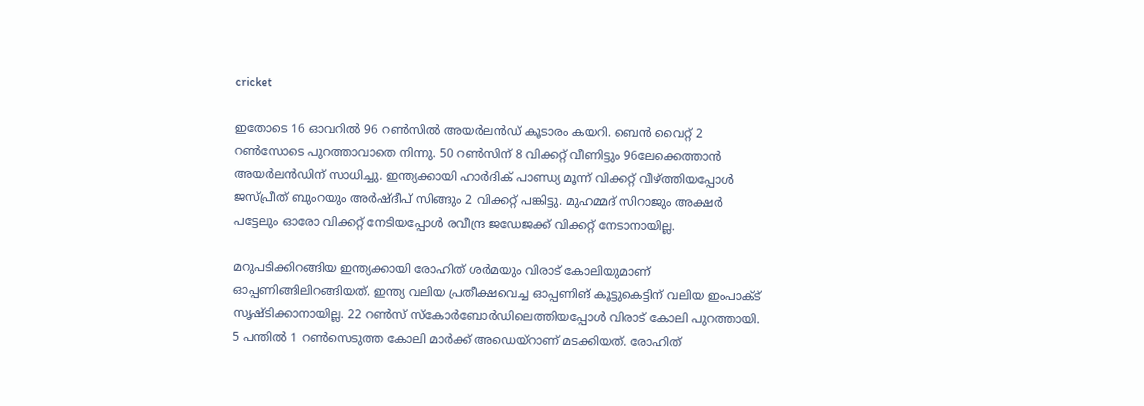cricket

ഇതോടെ 16 ഓവറില്‍ 96 റണ്‍സില്‍ അയര്‍ലന്‍ഡ് കൂടാരം കയറി. ബെന്‍ വൈറ്റ് 2 റണ്‍സോടെ പുറത്താവാതെ നിന്നു. 50 റണ്‍സിന് 8 വിക്കറ്റ് വീണിട്ടും 96ലേക്കെത്താന്‍ അയര്‍ലന്‍ഡിന് സാധിച്ചു. ഇന്ത്യക്കായി ഹാര്‍ദിക് പാണ്ഡ്യ മൂന്ന് വിക്കറ്റ് വീഴ്ത്തിയപ്പോള്‍ ജസ്പ്രീത് ബുംറയും അര്‍ഷ്ദീപ് സിങ്ങും 2 വിക്കറ്റ് പങ്കിട്ടു. മുഹമ്മദ് സിറാജും അക്ഷര്‍ പട്ടേലും ഓരോ വിക്കറ്റ് നേടിയപ്പോള്‍ രവീന്ദ്ര ജഡേജക്ക് വിക്കറ്റ് നേടാനായില്ല.

മറുപടിക്കിറങ്ങിയ ഇന്ത്യക്കായി രോഹിത് ശര്‍മയും വിരാട് കോലിയുമാണ് ഓപ്പണിങ്ങിലിറങ്ങിയത്. ഇന്ത്യ വലിയ പ്രതീക്ഷവെച്ച ഓപ്പണിങ് കൂട്ടുകെട്ടിന് വലിയ ഇംപാക്ട് സൃഷ്ടിക്കാനായില്ല. 22 റണ്‍സ് സ്‌കോര്‍ബോര്‍ഡിലെത്തിയപ്പോള്‍ വിരാട് കോലി പുറത്തായി. 5 പന്തില്‍ 1 റണ്‍സെടുത്ത കോലി മാര്‍ക്ക് അഡെയ്‌റാണ് മടക്കിയത്. രോഹിത്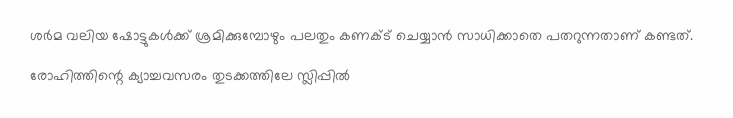ശര്‍മ വലിയ ഷോട്ടുകള്‍ക്ക് ശ്രമിക്കുമ്പോഴും പലതും കണക്ട് ചെയ്യാന്‍ സാധിക്കാതെ പതറുന്നതാണ് കണ്ടത്.

രോഹിത്തിന്റെ ക്യാച്ചവസരം തുടക്കത്തിലേ സ്ലിപ്പില്‍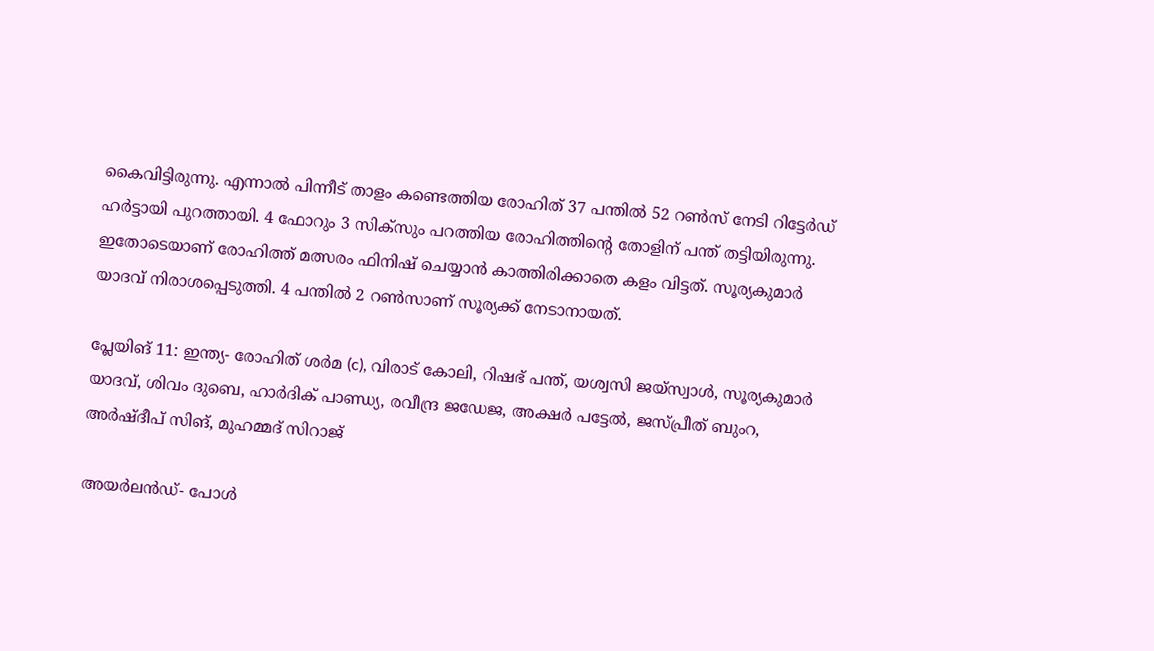കൈവിട്ടിരുന്നു. എന്നാല്‍ പിന്നീട് താളം കണ്ടെത്തിയ രോഹിത് 37 പന്തില്‍ 52 റണ്‍സ് നേടി റിട്ടേര്‍ഡ് ഹര്‍ട്ടായി പുറത്തായി. 4 ഫോറും 3 സിക്‌സും പറത്തിയ രോഹിത്തിന്റെ തോളിന് പന്ത് തട്ടിയിരുന്നു. ഇതോടെയാണ് രോഹിത്ത് മത്സരം ഫിനിഷ് ചെയ്യാന്‍ കാത്തിരിക്കാതെ കളം വിട്ടത്. സൂര്യകുമാര്‍ യാദവ് നിരാശപ്പെടുത്തി. 4 പന്തില്‍ 2 റണ്‍സാണ് സൂര്യക്ക് നേടാനായത്.

പ്ലേയിങ് 11: ഇന്ത്യ- രോഹിത് ശര്‍മ (c), വിരാട് കോലി, റിഷഭ് പന്ത്, യശ്വസി ജയ്‌സ്വാള്‍, സൂര്യകുമാര്‍ യാദവ്, ശിവം ദുബെ, ഹാര്‍ദിക് പാണ്ഡ്യ, രവീന്ദ്ര ജഡേജ, അക്ഷര്‍ പട്ടേല്‍, ജസ്പ്രീത് ബുംറ, അര്‍ഷ്ദീപ് സിങ്, മുഹമ്മദ് സിറാജ്

അയര്‍ലന്‍ഡ്- പോള്‍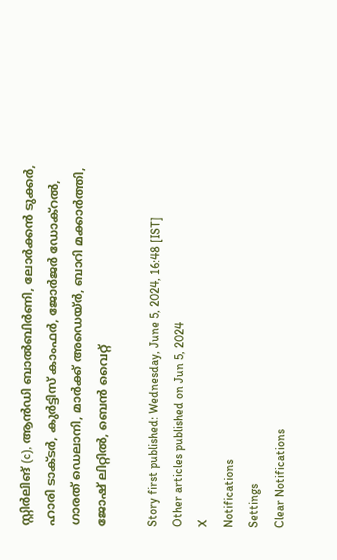സ്റ്റിര്‍ലിങ് (c), ആന്‍ഡി ബാല്‍ബിര്‍ണി, ലോര്‍ക്കന്‍ ടുക്കര്‍, ഹാരി ടാക്ടര്‍, കുര്‍ട്ടിസ് കാംഫര്‍, ജോര്‍ജര്‍ ഡോക്‌റല്‍, ഗാരത് ഡെലാനി, മാര്‍ക്ക് അഡെയ്ര്‍, ബാറി മക്കാര്‍ത്തി, ജോഷ് ലിറ്റില്‍, ബെന്‍ വൈറ്റ്

Story first published: Wednesday, June 5, 2024, 16:48 [IST]
Other articles published on Jun 5, 2024
X
Notifications
Settings
Clear Notifications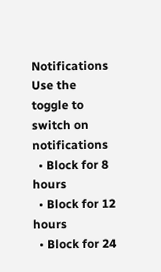Notifications
Use the toggle to switch on notifications
  • Block for 8 hours
  • Block for 12 hours
  • Block for 24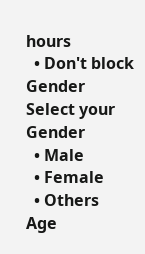hours
  • Don't block
Gender
Select your Gender
  • Male
  • Female
  • Others
Age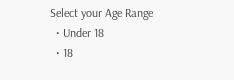Select your Age Range
  • Under 18
  • 18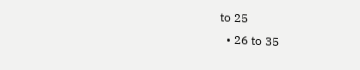to 25
  • 26 to 35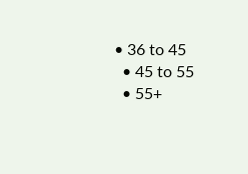• 36 to 45
  • 45 to 55
  • 55+